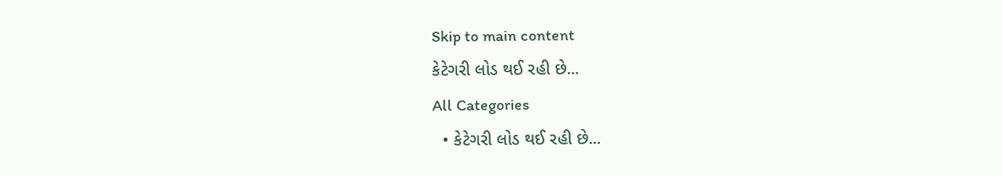Skip to main content
કેટેગરી લોડ થઈ રહી છે...
All Categories
  • કેટેગરી લોડ થઈ રહી છે...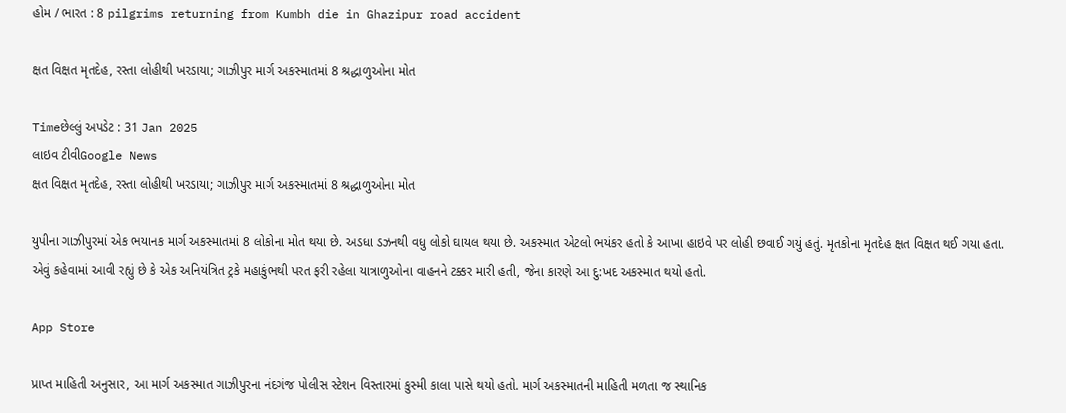હોમ / ભારત : 8 pilgrims returning from Kumbh die in Ghazipur road accident

ક્ષત વિક્ષત મૃતદેહ, રસ્તા લોહીથી ખરડાયા; ગાઝીપુર માર્ગ અકસ્માતમાં 8 શ્રદ્ધાળુઓના મોત

Timeછેલ્લું અપડેટ : 31 Jan 2025
લાઇવ ટીવીGoogle News
ક્ષત વિક્ષત મૃતદેહ, રસ્તા લોહીથી ખરડાયા; ગાઝીપુર માર્ગ અકસ્માતમાં 8 શ્રદ્ધાળુઓના મોત

યુપીના ગાઝીપુરમાં એક ભયાનક માર્ગ અકસ્માતમાં 8 લોકોના મોત થયા છે. અડધા ડઝનથી વધુ લોકો ઘાયલ થયા છે. અકસ્માત એટલો ભયંકર હતો કે આખા હાઇવે પર લોહી છવાઈ ગયું હતું. મૃતકોના મૃતદેહ ક્ષત વિક્ષત થઈ ગયા હતા. એવું કહેવામાં આવી રહ્યું છે કે એક અનિયંત્રિત ટ્રકે મહાકુંભથી પરત ફરી રહેલા યાત્રાળુઓના વાહનને ટક્કર મારી હતી, જેના કારણે આ દુ:ખદ અકસ્માત થયો હતો.

App Store

પ્રાપ્ત માહિતી અનુસાર, આ માર્ગ અકસ્માત ગાઝીપુરના નંદગંજ પોલીસ સ્ટેશન વિસ્તારમાં કુસ્મી કાલા પાસે થયો હતો. માર્ગ અકસ્માતની માહિતી મળતા જ સ્થાનિક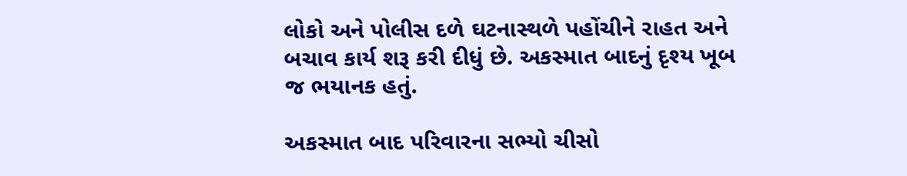લોકો અને પોલીસ દળે ઘટનાસ્થળે પહોંચીને રાહત અને બચાવ કાર્ય શરૂ કરી દીધું છે. અકસ્માત બાદનું દૃશ્ય ખૂબ જ ભયાનક હતું.

અકસ્માત બાદ પરિવારના સભ્યો ચીસો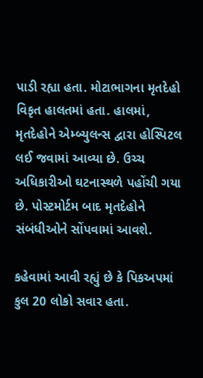પાડી રહ્યા હતા. મોટાભાગના મૃતદેહો વિકૃત હાલતમાં હતા. હાલમાં, મૃતદેહોને એમ્બ્યુલન્સ દ્વારા હોસ્પિટલ લઈ જવામાં આવ્યા છે. ઉચ્ચ અધિકારીઓ ઘટનાસ્થળે પહોંચી ગયા છે. પોસ્ટમોર્ટમ બાદ મૃતદેહોને સંબંધીઓને સોંપવામાં આવશે.

કહેવામાં આવી રહ્યું છે કે પિકઅપમાં કુલ 20 લોકો સવાર હતા.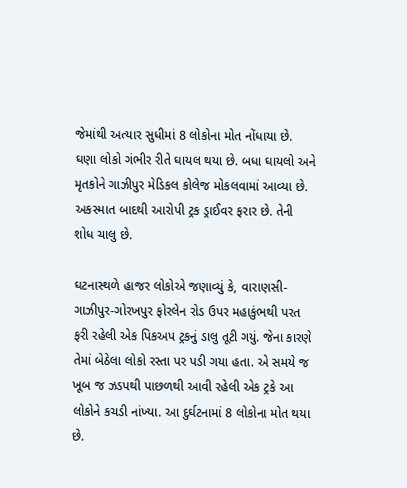જેમાંથી અત્યાર સુધીમાં 8 લોકોના મોત નોંધાયા છે. ઘણા લોકો ગંભીર રીતે ઘાયલ થયા છે. બધા ઘાયલો અને મૃતકોને ગાઝીપુર મેડિકલ કોલેજ મોકલવામાં આવ્યા છે. અકસ્માત બાદથી આરોપી ટ્રક ડ્રાઈવર ફરાર છે. તેની શોધ ચાલુ છે.

ઘટનાસ્થળે હાજર લોકોએ જણાવ્યું કે, વારાણસી-ગાઝીપુર-ગોરખપુર ફોરલેન રોડ ઉપર મહાકુંભથી પરત ફરી રહેલી એક પિકઅપ ટ્રકનું ડાલુ તૂટી ગયું. જેના કારણે તેમાં બેઠેલા લોકો રસ્તા પર પડી ગયા હતા. એ સમયે જ ખૂબ જ ઝડપથી પાછળથી આવી રહેલી એક ટ્રકે આ લોકોને કચડી નાંખ્યા. આ દુર્ઘટનામાં 8 લોકોના મોત થયા છે.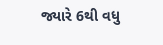જ્યારે 6થી વધુ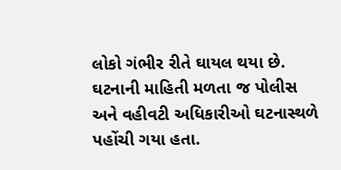લોકો ગંભીર રીતે ઘાયલ થયા છે. ઘટનાની માહિતી મળતા જ પોલીસ અને વહીવટી અધિકારીઓ ઘટનાસ્થળે પહોંચી ગયા હતા.